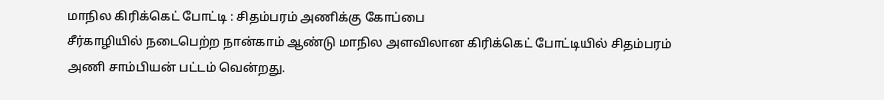மாநில கிரிக்கெட் போட்டி : சிதம்பரம் அணிக்கு கோப்பை
சீர்காழியில் நடைபெற்ற நான்காம் ஆண்டு மாநில அளவிலான கிரிக்கெட் போட்டியில் சிதம்பரம் அணி சாம்பியன் பட்டம் வென்றது.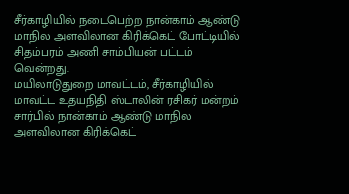சீர்காழியில் நடைபெற்ற நான்காம் ஆண்டு மாநில அளவிலான கிரிக்கெட் போட்டியில் சிதம்பரம் அணி சாம்பியன் பட்டம் வென்றது.
மயிலாடுதுறை மாவட்டம், சீர்காழியில் மாவட்ட உதயநிதி ஸ்டாலின் ரசிகர் மன்றம் சார்பில் நான்காம் ஆண்டு மாநில அளவிலான கிரிக்கெட்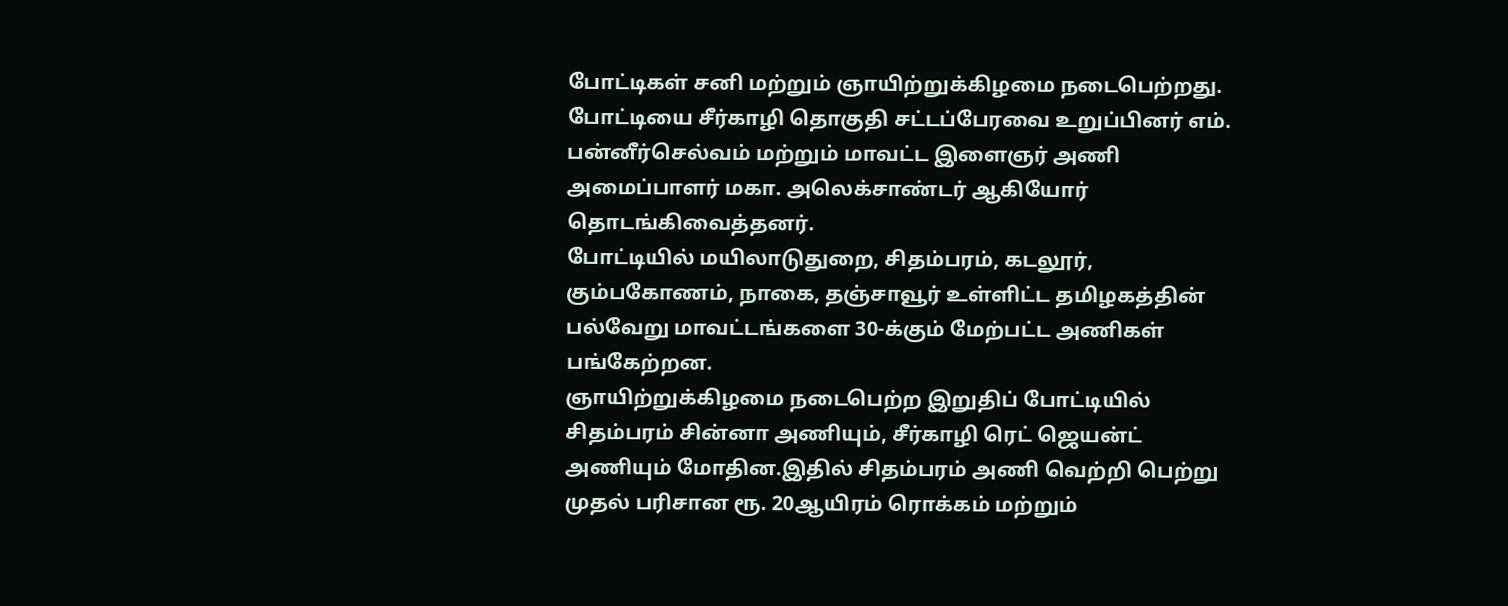போட்டிகள் சனி மற்றும் ஞாயிற்றுக்கிழமை நடைபெற்றது.
போட்டியை சீர்காழி தொகுதி சட்டப்பேரவை உறுப்பினர் எம். பன்னீர்செல்வம் மற்றும் மாவட்ட இளைஞர் அணி அமைப்பாளர் மகா. அலெக்சாண்டர் ஆகியோர் தொடங்கிவைத்தனர்.
போட்டியில் மயிலாடுதுறை, சிதம்பரம், கடலூர், கும்பகோணம், நாகை, தஞ்சாவூர் உள்ளிட்ட தமிழகத்தின் பல்வேறு மாவட்டங்களை 30-க்கும் மேற்பட்ட அணிகள் பங்கேற்றன.
ஞாயிற்றுக்கிழமை நடைபெற்ற இறுதிப் போட்டியில் சிதம்பரம் சின்னா அணியும், சீர்காழி ரெட் ஜெயன்ட் அணியும் மோதின.இதில் சிதம்பரம் அணி வெற்றி பெற்று முதல் பரிசான ரூ. 20ஆயிரம் ரொக்கம் மற்றும்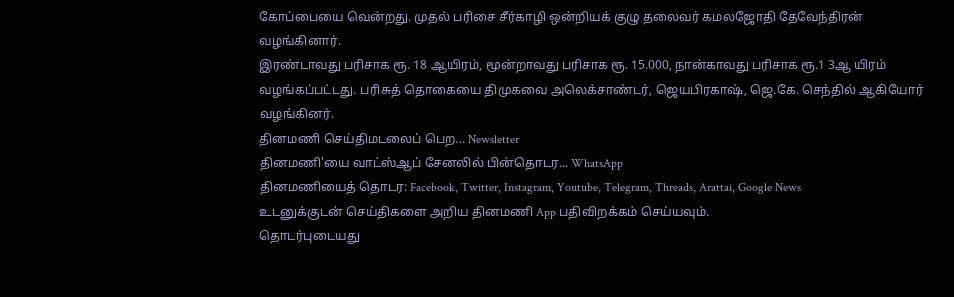கோப்பையை வென்றது. முதல் பரிசை சீர்காழி ஒன்றியக் குழு தலைவர் கமலஜோதி தேவேந்திரன் வழங்கினார்.
இரண்டாவது பரிசாக ரூ. 18 ஆயிரம், மூன்றாவது பரிசாக ரூ. 15.000, நான்காவது பரிசாக ரூ.1 3ஆ யிரம் வழங்கப்பட்டது. பரிசுத் தொகையை திமுகவை அலெக்சாண்டர், ஜெயபிரகாஷ், ஜெ.கே. செந்தில் ஆகியோர் வழங்கினர்.
தினமணி செய்திமடலைப் பெற... Newsletter
தினமணி'யை வாட்ஸ்ஆப் சேனலில் பின்தொடர... WhatsApp
தினமணியைத் தொடர: Facebook, Twitter, Instagram, Youtube, Telegram, Threads, Arattai, Google News
உடனுக்குடன் செய்திகளை அறிய தினமணி App பதிவிறக்கம் செய்யவும்.
தொடர்புடையது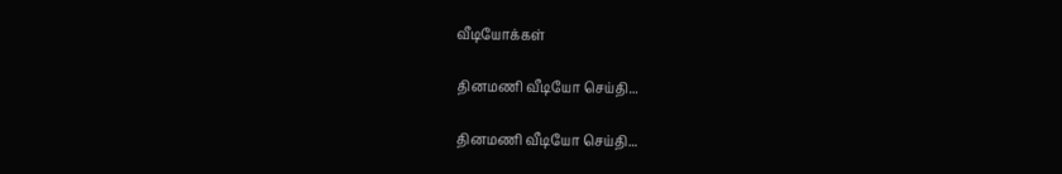வீடியோக்கள்

தினமணி வீடியோ செய்தி...

தினமணி வீடியோ செய்தி...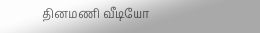தினமணி வீடியோ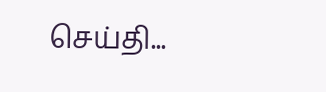செய்தி...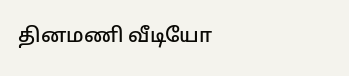தினமணி வீடியோ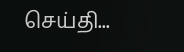செய்தி...